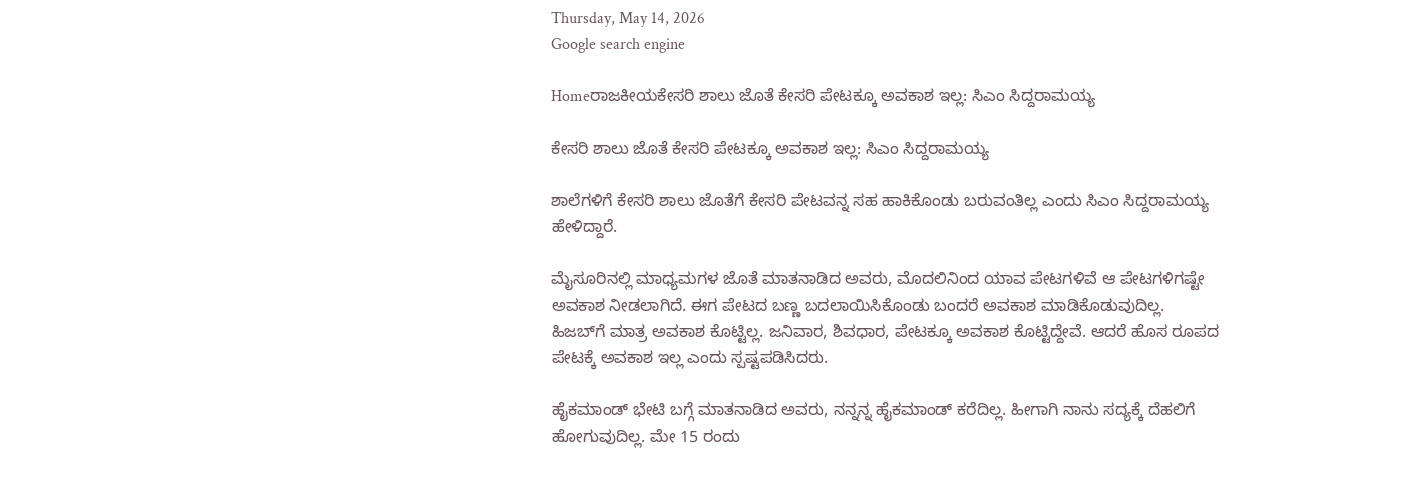Thursday, May 14, 2026
Google search engine

Homeರಾಜಕೀಯಕೇಸರಿ ಶಾಲು ಜೊತೆ ಕೇಸರಿ ಪೇಟಕ್ಕೂ ಅವಕಾಶ ಇಲ್ಲ: ಸಿಎಂ ಸಿದ್ದರಾಮಯ್ಯ

ಕೇಸರಿ ಶಾಲು ಜೊತೆ ಕೇಸರಿ ಪೇಟಕ್ಕೂ ಅವಕಾಶ ಇಲ್ಲ: ಸಿಎಂ ಸಿದ್ದರಾಮಯ್ಯ

ಶಾಲೆಗಳಿಗೆ ಕೇಸರಿ ಶಾಲು ಜೊತೆಗೆ ಕೇಸರಿ ಪೇಟವನ್ನ ಸಹ ಹಾಕಿಕೊಂಡು ಬರುವಂತಿಲ್ಲ ಎಂದು ಸಿಎಂ ಸಿದ್ದರಾಮಯ್ಯ ಹೇಳಿದ್ದಾರೆ.

ಮೈಸೂರಿನಲ್ಲಿ ಮಾಧ್ಯಮಗಳ ಜೊತೆ ಮಾತನಾಡಿದ ಅವರು, ಮೊದಲಿನಿಂದ ಯಾವ ಪೇಟಗಳಿವೆ ಆ ಪೇಟಗಳಿಗಷ್ಟೇ ಅವಕಾಶ ನೀಡಲಾಗಿದೆ. ಈಗ ಪೇಟದ ಬಣ್ಣ ಬದಲಾಯಿಸಿಕೊಂಡು ಬಂದರೆ ಅವಕಾಶ ಮಾಡಿಕೊಡುವುದಿಲ್ಲ. ಹಿಜಬ್‌ಗೆ ಮಾತ್ರ ಅವಕಾಶ ಕೊಟ್ಟಿಲ್ಲ. ಜನಿವಾರ, ಶಿವಧಾರ, ಪೇಟಕ್ಕೂ ಅವಕಾಶ ಕೊಟ್ಟಿದ್ದೇವೆ. ಆದರೆ ಹೊಸ ರೂಪದ ಪೇಟಕ್ಕೆ ಅವಕಾಶ ಇಲ್ಲ ಎಂದು ಸ್ಪಷ್ಟಪಡಿಸಿದರು.

ಹೈಕಮಾಂಡ್‌ ಭೇಟಿ ಬಗ್ಗೆ ಮಾತನಾಡಿದ ಅವರು, ನನ್ನನ್ನ ಹೈಕಮಾಂಡ್ ಕರೆದಿಲ್ಲ. ಹೀಗಾಗಿ ನಾನು ಸದ್ಯಕ್ಕೆ ದೆಹಲಿಗೆ ಹೋಗುವುದಿಲ್ಲ. ಮೇ 15 ರಂದು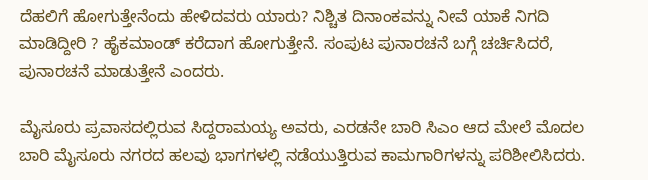ದೆಹಲಿಗೆ ಹೋಗುತ್ತೇನೆಂದು ಹೇಳಿದವರು ಯಾರು? ನಿಶ್ಚಿತ ದಿನಾಂಕವನ್ನು ನೀವೆ ಯಾಕೆ ನಿಗದಿ ಮಾಡಿದ್ದೀರಿ ? ಹೈಕಮಾಂಡ್ ಕರೆದಾಗ ಹೋಗುತ್ತೇನೆ. ಸಂಪುಟ ಪುನಾರಚನೆ ಬಗ್ಗೆ ಚರ್ಚಿಸಿದರೆ, ಪುನಾರಚನೆ ಮಾಡುತ್ತೇನೆ ಎಂದರು.

ಮೈಸೂರು ಪ್ರವಾಸದಲ್ಲಿರುವ ಸಿದ್ದರಾಮಯ್ಯ ಅವರು, ಎರಡನೇ ಬಾರಿ ಸಿಎಂ ಆದ ಮೇಲೆ ಮೊದಲ ಬಾರಿ ಮೈಸೂರು ನಗರದ ಹಲವು ಭಾಗಗಳಲ್ಲಿ ನಡೆಯುತ್ತಿರುವ ಕಾಮಗಾರಿಗಳನ್ನು ಪರಿಶೀಲಿಸಿದರು.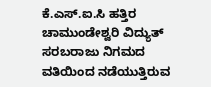ಕೆ.ಎಸ್.ಐ.ಸಿ ಹತ್ತಿರ ಚಾಮುಂಡೇಶ್ವರಿ ವಿದ್ಯುತ್ ಸರಬರಾಜು ನಿಗಮದ ವತಿಯಿಂದ ನಡೆಯುತ್ತಿರುವ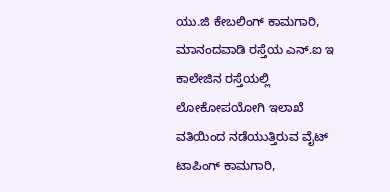ಯು.ಜಿ ಕೇಬಲಿಂಗ್ ಕಾಮಗಾರಿ, ಮಾನಂದವಾಡಿ ರಸ್ತೆಯ ಎನ್.ಐ ಇ ಕಾಲೇಜಿನ ರಸ್ತೆಯಲ್ಲಿ ಲೋಕೋಪಯೋಗಿ ಇಲಾಖೆ ವತಿಯಿಂದ ನಡೆಯುತ್ತಿರುವ ವೈಟ್ ಟಾಪಿಂಗ್ ಕಾಮಗಾರಿ,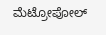ಮೆಟ್ರೋಪೋಲ್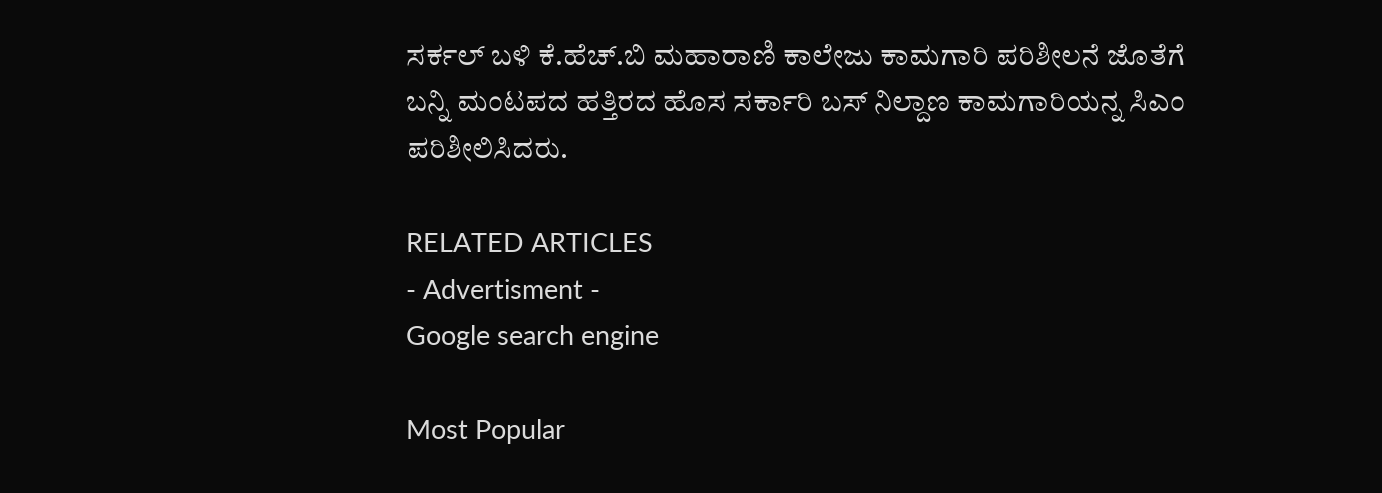ಸರ್ಕಲ್ ಬಳಿ ಕೆ.ಹೆಚ್.ಬಿ ಮಹಾರಾಣಿ ಕಾಲೇಜು ಕಾಮಗಾರಿ ಪರಿಶೀಲನೆ ಜೊತೆಗೆ ಬನ್ನಿ ಮಂಟಪದ ಹತ್ತಿರದ ಹೊಸ ಸರ್ಕಾರಿ ಬಸ್ ನಿಲ್ದಾಣ ಕಾಮಗಾರಿಯನ್ನ ಸಿಎಂ ಪರಿಶೀಲಿಸಿದರು.

RELATED ARTICLES
- Advertisment -
Google search engine

Most Popular